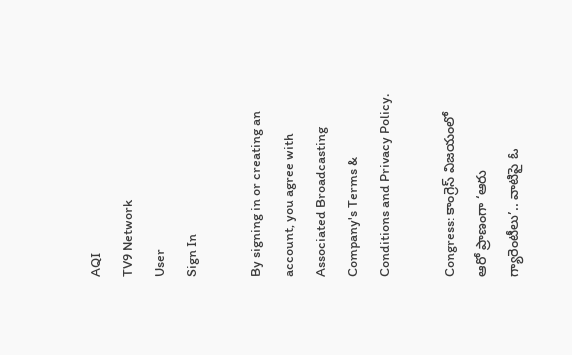AQI
TV9 Network
User
Sign In

By signing in or creating an account, you agree with Associated Broadcasting Company's Terms & Conditions and Privacy Policy.

Congress: కాంగ్రెస్ విజయంలో ఆరో ప్రాణంగా ‘ఆరు గ్యారెంటీలు’.. వాటిపై ఓ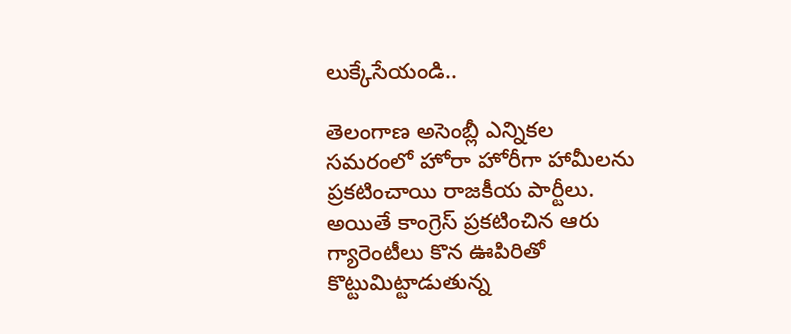లుక్కేసేయండి..

తెలంగాణ అసెంబ్లీ ఎన్నికల సమరంలో హోరా హోరీగా హామీలను ప్రకటించాయి రాజకీయ పార్టీలు. అయితే కాంగ్రెస్ ప్రకటించిన ఆరు గ్యారెంటీలు కొన ఊపిరితో కొట్టుమిట్టాడుతున్న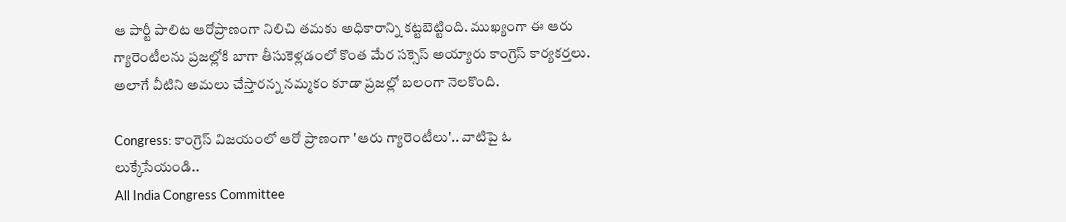ఆ పార్టీ పాలిట ఆరోప్రాణంగా నిలిచి తమకు అధికారాన్ని కట్టబెట్టింది. ముఖ్యంగా ఈ ఆరు గ్యారెంటీలను ప్రజల్లోకి బాగా తీసుకెళ్లడంలో కొంత మేర సక్సెస్ అయ్యారు కాంగ్రెస్ కార్యకర్తలు. అలాగే వీటిని అమలు చేస్తారన్న నమ్మకం కూడా ప్రజల్లో బలంగా నెలకొంది.

Congress: కాంగ్రెస్ విజయంలో ఆరో ప్రాణంగా 'ఆరు గ్యారెంటీలు'.. వాటిపై ఓ లుక్కేసేయండి..
All India Congress Committee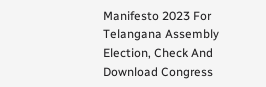Manifesto 2023 For Telangana Assembly Election, Check And Download Congress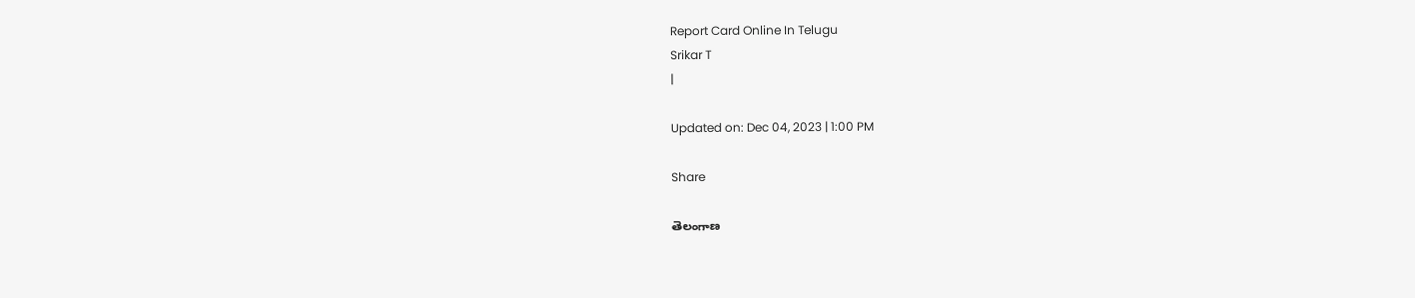Report Card Online In Telugu
Srikar T
|

Updated on: Dec 04, 2023 | 1:00 PM

Share

తెలంగాణ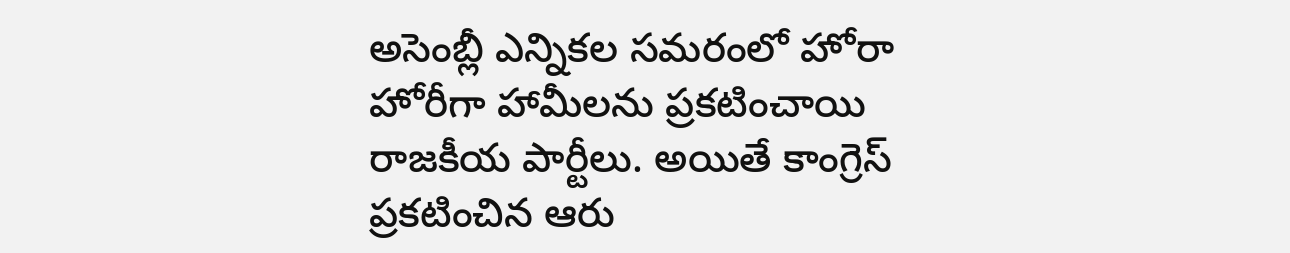అసెంబ్లీ ఎన్నికల సమరంలో హోరా హోరీగా హామీలను ప్రకటించాయి రాజకీయ పార్టీలు. అయితే కాంగ్రెస్ ప్రకటించిన ఆరు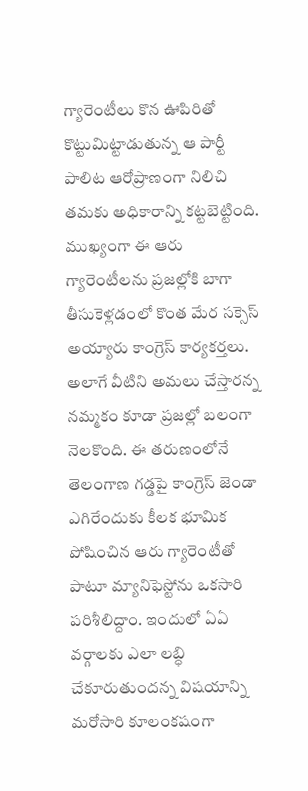గ్యారెంటీలు కొన ఊపిరితో కొట్టుమిట్టాడుతున్న ఆ పార్టీ పాలిట ఆరోప్రాణంగా నిలిచి తమకు అధికారాన్ని కట్టబెట్టింది. ముఖ్యంగా ఈ ఆరు గ్యారెంటీలను ప్రజల్లోకి బాగా తీసుకెళ్లడంలో కొంత మేర సక్సెస్ అయ్యారు కాంగ్రెస్ కార్యకర్తలు. అలాగే వీటిని అమలు చేస్తారన్న నమ్మకం కూడా ప్రజల్లో బలంగా నెలకొంది. ఈ తరుణంలోనే తెలంగాణ గడ్డపై కాంగ్రెస్ జెండా ఎగిరేందుకు కీలక భూమిక పోషించిన ఆరు గ్యారెంటీతో పాటూ మ్యానిఫెస్టోను ఒకసారి పరిశీలిద్దాం. ఇందులో ఏఏ వర్గాలకు ఎలా లబ్ధి చేకూరుతుందన్న విషయాన్ని మరోసారి కూలంకషంగా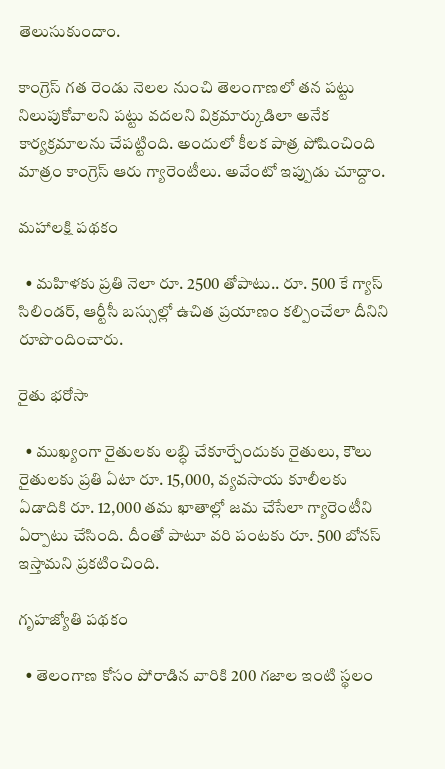తెలుసుకుందాం.

కాంగ్రెస్ గత రెండు నెలల నుంచి తెలంగాణలో తన పట్టు నిలుపుకోవాలని పట్టు వదలని విక్రమార్కుడిలా అనేక కార్యక్రమాలను చేపట్టింది. అందులో కీలక పాత్ర పోషించింది మాత్రం కాంగ్రెస్ ఆరు గ్యారెంటీలు. అవేంటో ఇప్పుడు చూద్దాం.

మహాలక్షి పథకం

  • మహిళకు ప్రతి నెలా రూ. 2500 తోపాటు.. రూ. 500 కే గ్యాస్ సిలిండర్, ఆర్టీసీ బస్సుల్లో ఉచిత ప్రయాణం కల్పించేలా దీనిని రూపొందించారు.

రైతు భరోసా

  • ముఖ్యంగా రైతులకు లబ్ధి చేకూర్చేందుకు రైతులు, కౌలు రైతులకు ప్రతి ఏటా రూ. 15,000, వ్యవసాయ కూలీలకు ఏడాదికి రూ. 12,000 తమ ఖాతాల్లో జమ చేసేలా గ్యారెంటీని ఏర్పాటు చేసింది. దీంతో పాటూ వరి పంటకు రూ. 500 బోనస్ ఇస్తామని ప్రకటించింది.

గృహజ్యోతి పథకం

  • తెలంగాణ కోసం పోరాడిన వారికి 200 గజాల ఇంటి స్థలం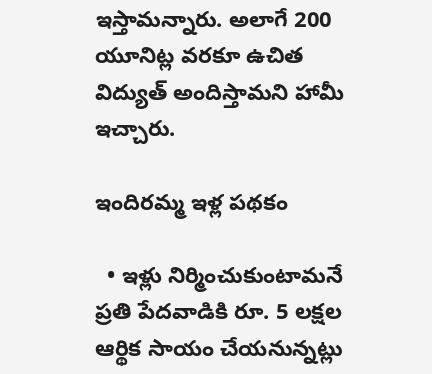ఇస్తామన్నారు. అలాగే 200 యూనిట్ల వరకూ ఉచిత విద్యుత్ అందిస్తామని హామీ ఇచ్చారు.

ఇందిరమ్మ ఇళ్ల పథకం

  • ఇళ్లు నిర్మించుకుంటామనే ప్రతి పేదవాడికి రూ. 5 లక్షల ఆర్థిక సాయం చేయనున్నట్లు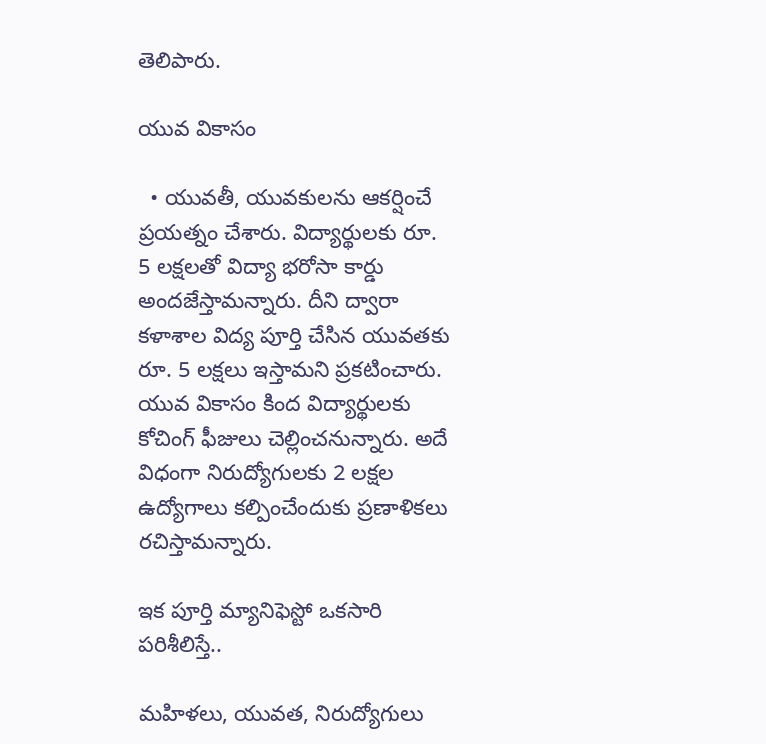తెలిపారు.

యువ వికాసం

  • యువతీ, యువకులను ఆకర్షించే ప్రయత్నం చేశారు. విద్యార్థులకు రూ. 5 లక్షలతో విద్యా భరోసా కార్డు అందజేస్తామన్నారు. దీని ద్వారా కళాశాల విద్య పూర్తి చేసిన యువతకు రూ. 5 లక్షలు ఇస్తామని ప్రకటించారు. యువ వికాసం కింద విద్యార్థులకు కోచింగ్ ఫీజులు చెల్లించనున్నారు. అదే విధంగా నిరుద్యోగులకు 2 లక్షల ఉద్యోగాలు కల్పించేందుకు ప్రణాళికలు రచిస్తామన్నారు.

ఇక పూర్తి మ్యానిఫెస్టో ఒకసారి పరిశీలిస్తే..

మహిళలు, యువత, నిరుద్యోగులు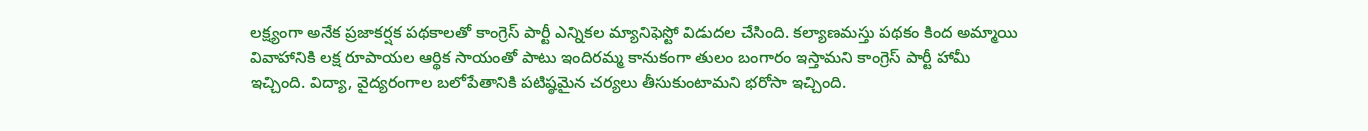లక్ష్యంగా అనేక ప్రజాకర్షక పథకాలతో కాంగ్రెస్‌ పార్టీ ఎన్నికల మ్యానిఫెస్టో విడుదల చేసింది. కల్యాణమస్తు పథకం కింద అమ్మాయి వివాహానికి లక్ష రూపాయల ఆర్థిక సాయంతో పాటు ఇందిరమ్మ కానుకంగా తులం బంగారం ఇస్తామని కాంగ్రెస్‌ పార్టీ హామీ ఇచ్చింది. విద్యా, వైద్యరంగాల బలోపేతానికి పటిష్ఠమైన చర్యలు తీసుకుంటామని భరోసా ఇచ్చింది.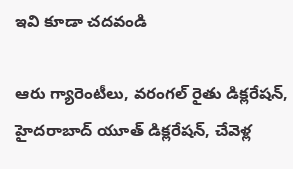ఇవి కూడా చదవండి

ఆరు గ్యారెంటీలు, వరంగల్‌ రైతు డిక్లరేషన్‌, హైదరాబాద్‌ యూత్‌ డిక్లరేషన్‌, చేవెళ్ల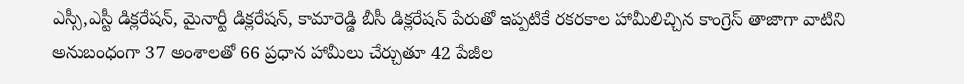ఎస్సీ,ఎస్టీ డిక్లరేషన్‌, మైనార్టీ డిక్లరేషన్‌, కామారెడ్డి బీసీ డిక్లరేషన్‌ పేరుతో ఇప్పటికే రకరకాల హామీలిచ్చిన కాంగ్రెస్‌ తాజాగా వాటిని అనుబంధంగా 37 అంశాలతో 66 ప్రధాన హామీలు చేర్చుతూ 42 పేజీల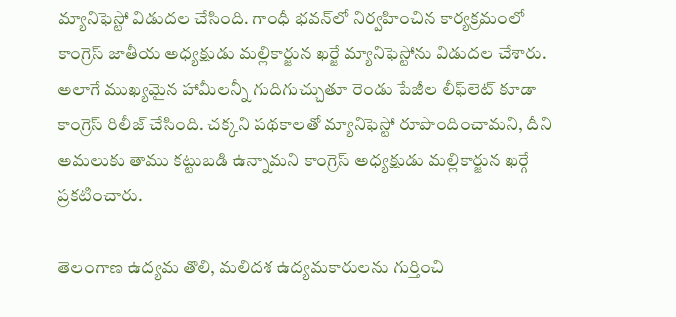మ్యానిఫెస్టో విడుదల చేసింది. గాంధీ భవన్‌లో నిర్వహించిన కార్యక్రమంలో కాంగ్రెస్‌ జాతీయ అధ్యక్షుడు మల్లికార్జున ఖర్జే మ్యానిఫెస్టోను విడుదల చేశారు. అలాగే ముఖ్యమైన హామీలన్నీ గుదిగుచ్చుతూ రెండు పేజీల లీఫ్‌లెట్‌ కూడా కాంగ్రెస్‌ రిలీజ్‌ చేసింది. చక్కని పథకాలతో మ్యానిఫెస్టో రూపొందించామని, దీని అమలుకు తాము కట్టుబడి ఉన్నామని కాంగ్రెస్‌ అధ్యక్షుడు మల్లికార్జున ఖర్గే ప్రకటించారు.

తెలంగాణ ఉద్యమ తొలి, మలిదశ ఉద్యమకారులను గుర్తించి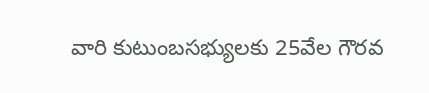వారి కుటుంబసభ్యులకు 25వేల గౌరవ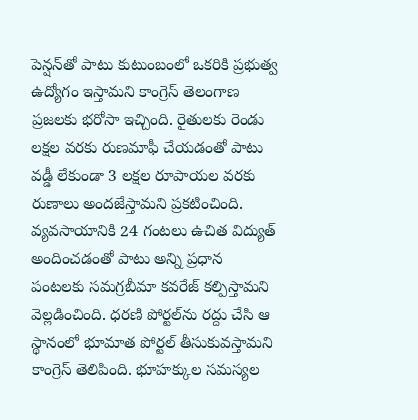పెన్షన్‌తో పాటు కుటుంబంలో ఒకరికి ప్రభుత్వ ఉద్యోగం ఇస్తామని కాంగ్రెస్‌ తెలంగాణ ప్రజలకు భరోసా ఇచ్చింది. రైతులకు రెండు లక్షల వరకు రుణమాఫీ చేయడంతో పాటు వడ్డీ లేకుండా 3 లక్షల రూపాయల వరకు రుణాలు అందజేస్తామని ప్రకటించింది. వ్యవసాయానికి 24 గంటలు ఉచిత విద్యుత్‌ అందించడంతో పాటు అన్ని ప్రధాన పంటలకు సమగ్రబీమా కవరేజ్‌ కల్పిస్తామని వెల్లడించింది. ధరణి పోర్టల్‌ను రద్దు చేసి ఆ స్థానంలో భూమాత పోర్టల్‌ తీసుకువస్తామని కాంగ్రెస్‌ తెలిపింది. భూహక్కుల సమస్యల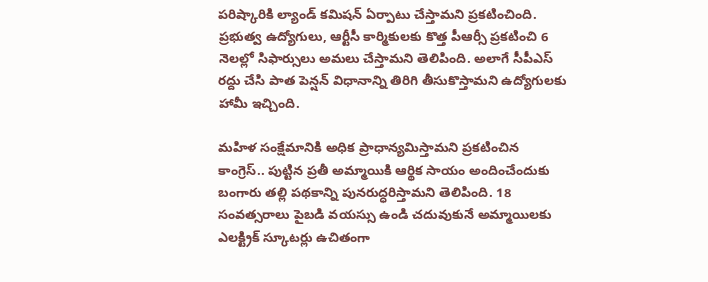పరిష్కారికి ల్యాండ్‌ కమిషన్‌ ఏర్పాటు చేస్తామని ప్రకటించింది. ప్రభుత్వ ఉద్యోగులు, ఆర్టీసీ కార్మికులకు కొత్త పీఆర్సీ ప్రకటించి 6 నెలల్లో సిఫార్సులు అమలు చేస్తామని తెలిపింది. అలాగే సీపీఎస్ రద్దు చేసి పాత పెన్షన్‌ విధానాన్ని తిరిగి తీసుకొస్తామని ఉద్యోగులకు హామీ ఇచ్చింది.

మహిళ సంక్షేమానికి అధిక ప్రాధాన్యమిస్తామని ప్రకటించిన కాంగ్రెస్‌.. పుట్టిన ప్రతీ అమ్మాయికి ఆర్థిక సాయం అందించేందుకు బంగారు తల్లి పథకాన్ని పునరుద్ధరిస్తామని తెలిపింది. 18 సంవత్సరాలు పైబడి వయస్సు ఉండి చదువుకునే అమ్మాయిలకు ఎలక్ట్రిక్‌ స్కూటర్లు ఉచితంగా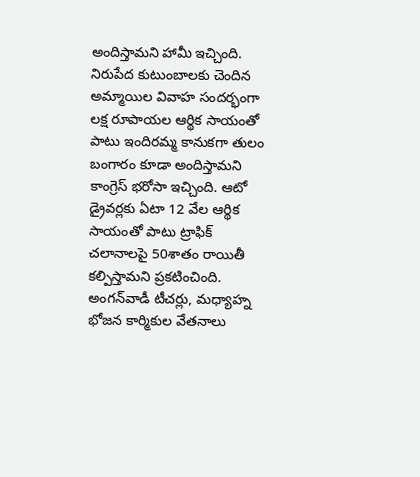అందిస్తామని హామీ ఇచ్చింది. నిరుపేద కుటుంబాలకు చెందిన అమ్మాయిల వివాహ సందర్భంగా లక్ష రూపాయల ఆర్థిక సాయంతో పాటు ఇందిరమ్మ కానుకగా తులం బంగారం కూడా అందిస్తామని కాంగ్రెస్‌ భరోసా ఇచ్చింది. ఆటో డ్రైవర్లకు ఏటా 12 వేల ఆర్థిక సాయంతో పాటు ట్రాఫిక్‌ చలానాలపై 50శాతం రాయితీ కల్పిస్తామని ప్రకటించింది. అంగన్‌వాడీ టీచర్లు, మధ్యాహ్న భోజన కార్మికుల వేతనాలు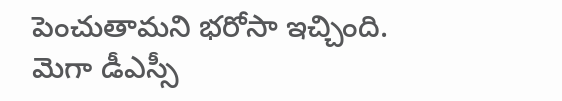పెంచుతామని భరోసా ఇచ్చింది. మెగా డీఎస్సీ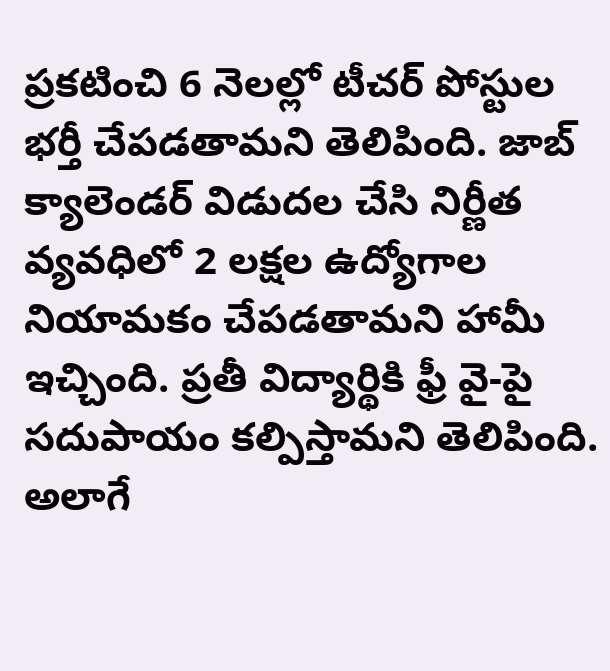ప్రకటించి 6 నెలల్లో టీచర్‌ పోస్టుల భర్తీ చేపడతామని తెలిపింది. జాబ్‌ క్యాలెండర్‌ విడుదల చేసి నిర్ణీత వ్యవధిలో 2 లక్షల ఉద్యోగాల నియామకం చేపడతామని హామీ ఇచ్చింది. ప్రతీ విద్యార్థికి ఫ్రీ వై-పై సదుపాయం కల్పిస్తామని తెలిపింది. అలాగే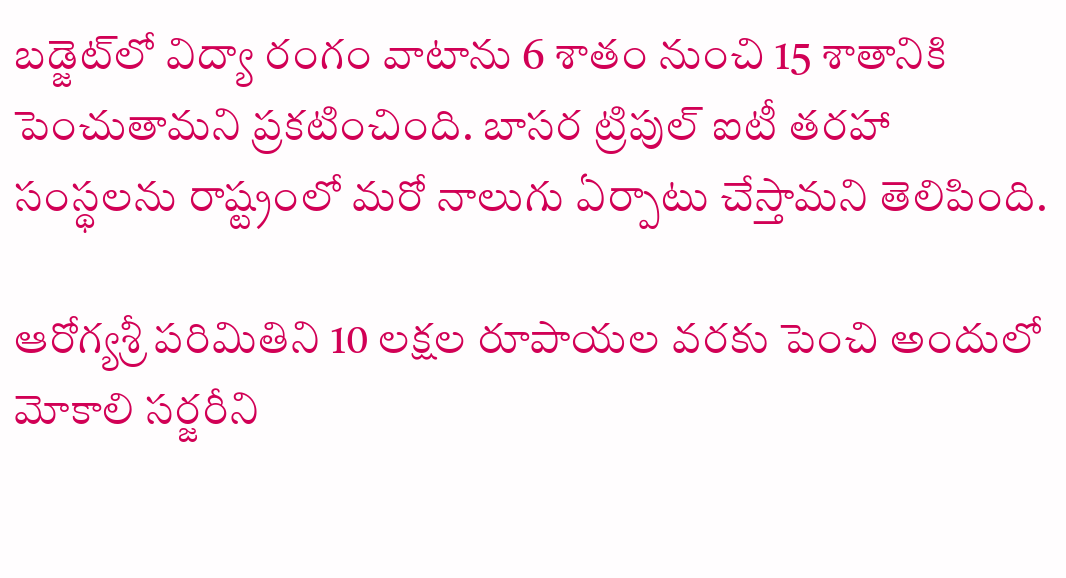బడ్జెట్‌లో విద్యా రంగం వాటాను 6 శాతం నుంచి 15 శాతానికి పెంచుతామని ప్రకటించింది. బాసర ట్రిపుల్‌ ఐటీ తరహా సంస్థలను రాష్ట్రంలో మరో నాలుగు ఏర్పాటు చేస్తామని తెలిపింది.

ఆరోగ్యశ్రీ పరిమితిని 10 లక్షల రూపాయల వరకు పెంచి అందులో మోకాలి సర్జరీని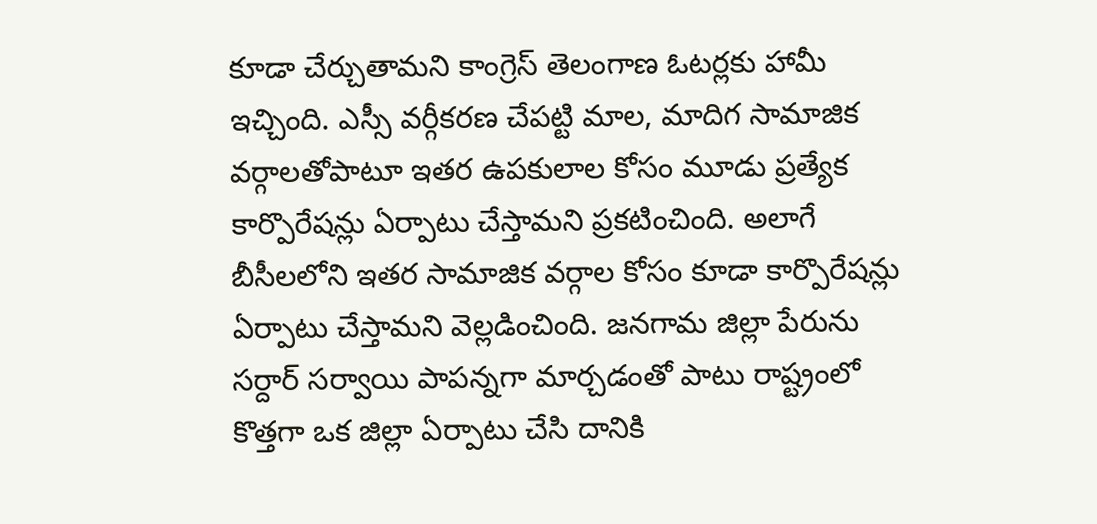కూడా చేర్చుతామని కాంగ్రెస్‌ తెలంగాణ ఓటర్లకు హామీ ఇచ్చింది. ఎస్సీ వర్గీకరణ చేపట్టి మాల, మాదిగ సామాజిక వర్గాలతోపాటూ ఇతర ఉపకులాల కోసం మూడు ప్రత్యేక కార్పొరేషన్లు ఏర్పాటు చేస్తామని ప్రకటించింది. అలాగే బీసీలలోని ఇతర సామాజిక వర్గాల కోసం కూడా కార్పొరేషన్లు ఏర్పాటు చేస్తామని వెల్లడించింది. జనగామ జిల్లా పేరును సర్దార్‌ సర్వాయి పాపన్నగా మార్చడంతో పాటు రాష్ట్రంలో కొత్తగా ఒక జిల్లా ఏర్పాటు చేసి దానికి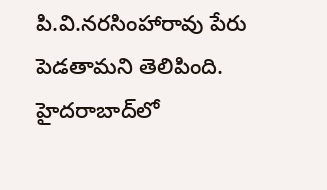పి.వి.నరసింహారావు పేరు పెడతామని తెలిపింది. హైదరాబాద్‌లో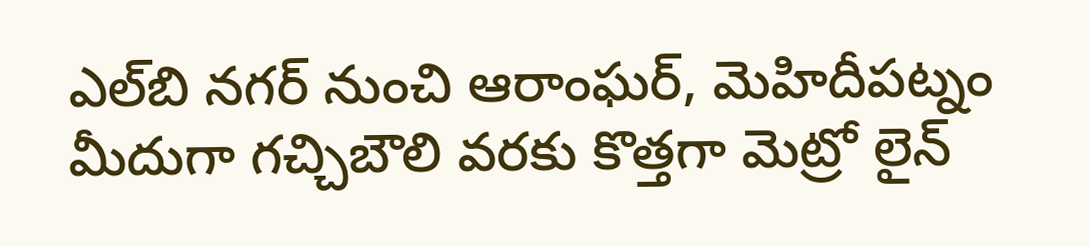ఎల్‌బి నగర్‌ నుంచి ఆరాంఘర్‌, మెహిదీపట్నం మీదుగా గచ్చిబౌలి వరకు కొత్తగా మెట్రో లైన్‌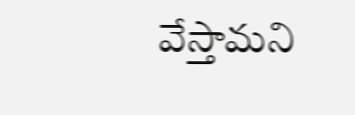వేస్తామని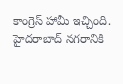కాంగ్రెస్‌ హామీ ఇచ్చింది. హైదరాబాద్‌ నగరానికి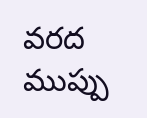వరద ముప్పు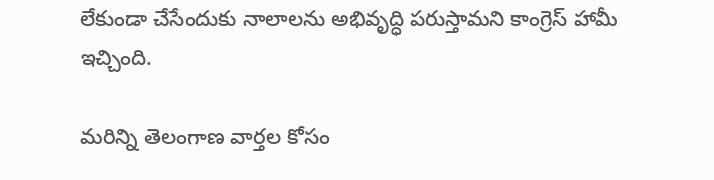లేకుండా చేసేందుకు నాలాలను అభివృద్ధి పరుస్తామని కాంగ్రెస్‌ హామీ ఇచ్చింది.

మరిన్ని తెలంగాణ వార్తల కోసం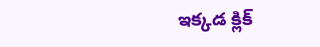ఇక్కడ క్లిక్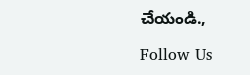చేయండి.,

Follow Us